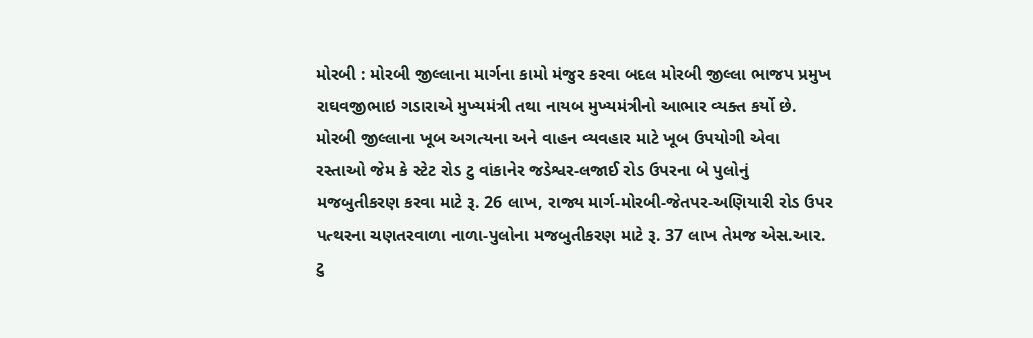મોરબી : મોરબી જીલ્લાના માર્ગના કામો મંજુર કરવા બદલ મોરબી જીલ્લા ભાજપ પ્રમુખ રાઘવજીભાઇ ગડારાએ મુખ્યમંત્રી તથા નાયબ મુખ્યમંત્રીનો આભાર વ્યક્ત કર્યો છે. મોરબી જીલ્લાના ખૂબ અગત્યના અને વાહન વ્યવહાર માટે ખૂબ ઉપયોગી એવા રસ્તાઓ જેમ કે સ્ટેટ રોડ ટુ વાંકાનેર જડેશ્વર-લજાઈ રોડ ઉપરના બે પુલોનું મજબુતીકરણ કરવા માટે રૂ. 26 લાખ, રાજ્ય માર્ગ-મોરબી-જેતપર-અણિયારી રોડ ઉપર પત્થરના ચણતરવાળા નાળા-પુલોના મજબુતીકરણ માટે રૂ. 37 લાખ તેમજ એસ.આર. ટુ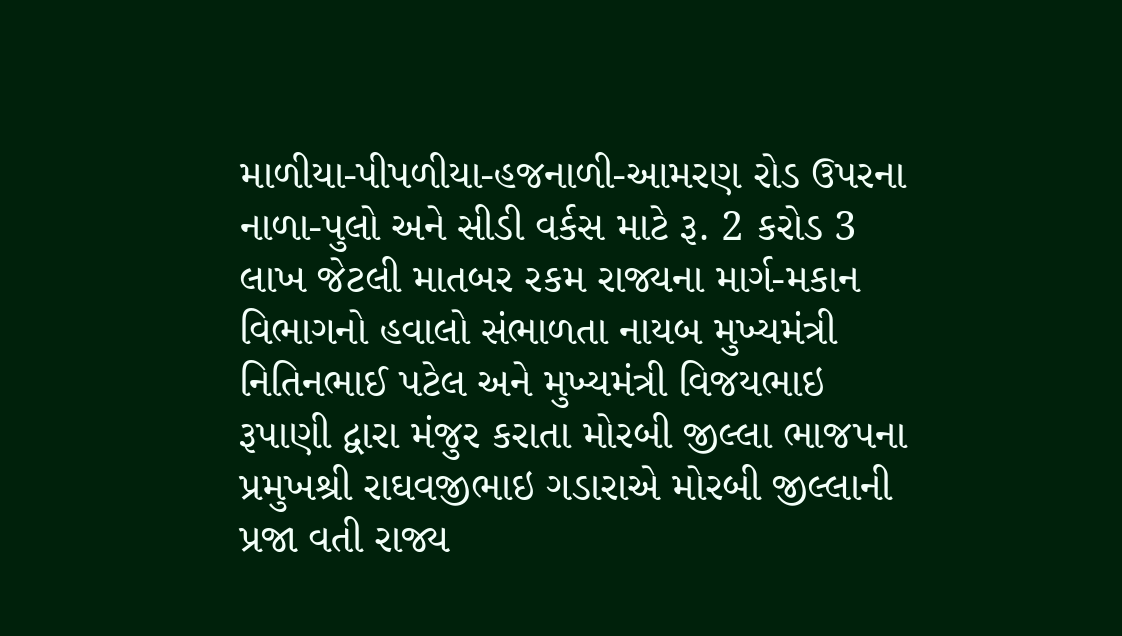માળીયા-પીપળીયા-હજનાળી-આમરણ રોડ ઉપરના નાળા-પુલો અને સીડી વર્કસ માટે રૂ. 2 કરોડ 3 લાખ જેટલી માતબર રકમ રાજ્યના માર્ગ-મકાન વિભાગનો હવાલો સંભાળતા નાયબ મુખ્યમંત્રી નિતિનભાઈ પટેલ અને મુખ્યમંત્રી વિજયભાઇ રૂપાણી દ્વારા મંજુર કરાતા મોરબી જીલ્લા ભાજપના પ્રમુખશ્રી રાઘવજીભાઇ ગડારાએ મોરબી જીલ્લાની પ્રજા વતી રાજ્ય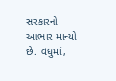સરકારનો આભાર માન્યો છે. વધુમાં,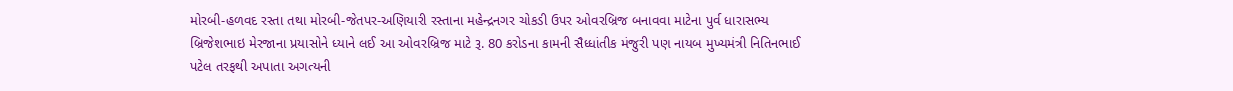મોરબી-હળવદ રસ્તા તથા મોરબી-જેતપર-અણિયારી રસ્તાના મહેન્દ્રનગર ચોકડી ઉપર ઓવરબ્રિજ બનાવવા માટેના પુર્વ ધારાસભ્ય બ્રિજેશભાઇ મેરજાના પ્રયાસોને ધ્યાને લઈ આ ઓવરબ્રિજ માટે રૂ. 80 કરોડના કામની સૈધ્ધાંતીક મંજુરી પણ નાયબ મુખ્યમંત્રી નિતિનભાઈ પટેલ તરફથી અપાતા અગત્યની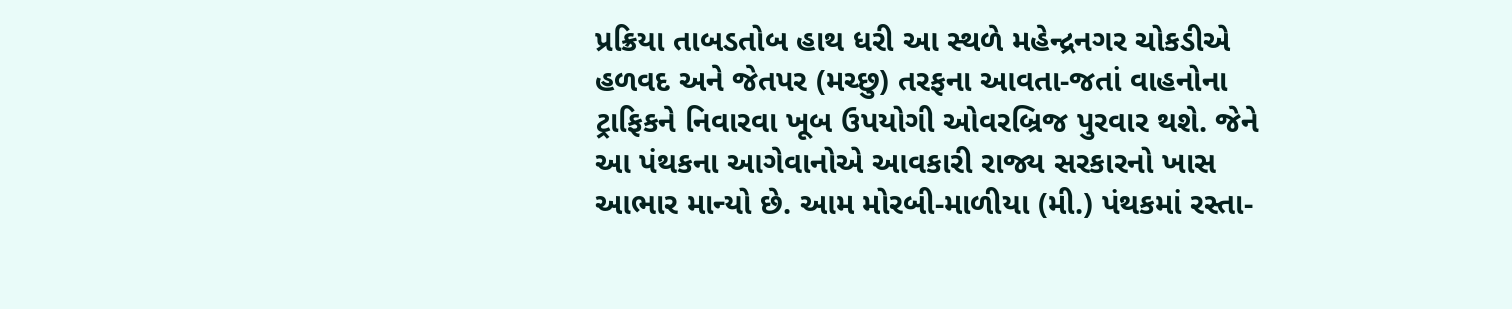પ્રક્રિયા તાબડતોબ હાથ ધરી આ સ્થળે મહેન્દ્રનગર ચોકડીએ હળવદ અને જેતપર (મચ્છુ) તરફના આવતા-જતાં વાહનોના ટ્રાફિકને નિવારવા ખૂબ ઉપયોગી ઓવરબ્રિજ પુરવાર થશે. જેને આ પંથકના આગેવાનોએ આવકારી રાજ્ય સરકારનો ખાસ આભાર માન્યો છે. આમ મોરબી-માળીયા (મી.) પંથકમાં રસ્તા-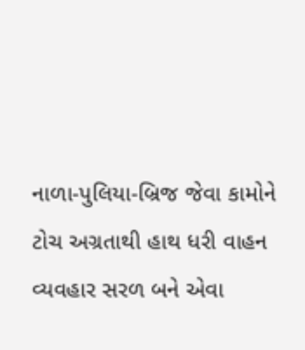નાળા-પુલિયા-બ્રિજ જેવા કામોને ટોચ અગ્રતાથી હાથ ધરી વાહન વ્યવહાર સરળ બને એવા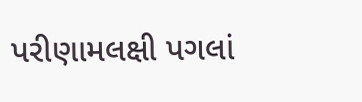પરીણામલક્ષી પગલાં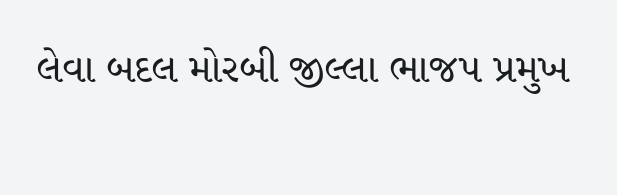લેવા બદલ મોરબી જીલ્લા ભાજપ પ્રમુખ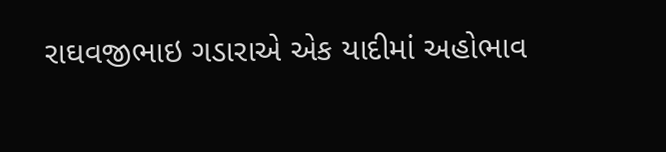રાઘવજીભાઇ ગડારાએ એક યાદીમાં અહોભાવ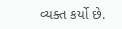વ્યક્ત કર્યો છે.